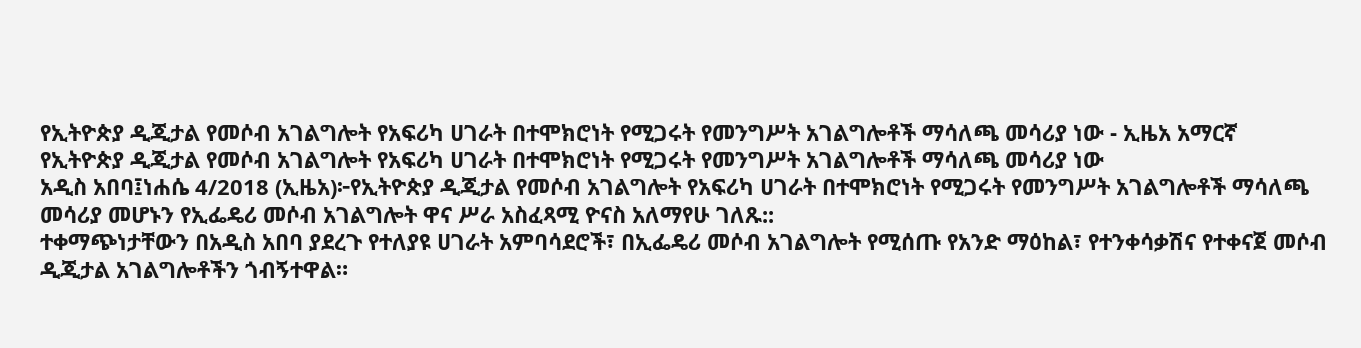የኢትዮጵያ ዲጂታል የመሶብ አገልግሎት የአፍሪካ ሀገራት በተሞክሮነት የሚጋሩት የመንግሥት አገልግሎቶች ማሳለጫ መሳሪያ ነው - ኢዜአ አማርኛ
የኢትዮጵያ ዲጂታል የመሶብ አገልግሎት የአፍሪካ ሀገራት በተሞክሮነት የሚጋሩት የመንግሥት አገልግሎቶች ማሳለጫ መሳሪያ ነው
አዲስ አበባ፤ነሐሴ 4/2018 (ኢዜአ)፦የኢትዮጵያ ዲጂታል የመሶብ አገልግሎት የአፍሪካ ሀገራት በተሞክሮነት የሚጋሩት የመንግሥት አገልግሎቶች ማሳለጫ መሳሪያ መሆኑን የኢፌዴሪ መሶብ አገልግሎት ዋና ሥራ አስፈጻሚ ዮናስ አለማየሁ ገለጹ::
ተቀማጭነታቸውን በአዲስ አበባ ያደረጉ የተለያዩ ሀገራት አምባሳደሮች፣ በኢፌዴሪ መሶብ አገልግሎት የሚሰጡ የአንድ ማዕከል፣ የተንቀሳቃሽና የተቀናጀ መሶብ ዲጂታል አገልግሎቶችን ጎብኝተዋል።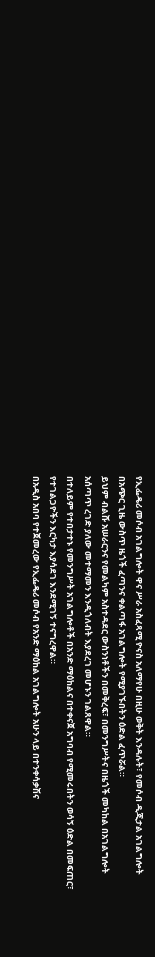የኢፌዴሪ መሶብ አገልግሎት ዋና ሥራ አስፈጻሚ ዮናስ አለማየሁ በዚሁ ወቅት እንዳሉት፣ የመሶብ ዲጂታል አገልግሎት በአጭር ጊዜ ውስጥ ዜጎች ፈጣንና ቀልጣፋ አገልግሎት የሚያገኙበትን ዕድል ፈጥሯል።
ይህም ብልሹ አሠራርንና የመልካም አስተዳደር ውስንነቶችን በመቅረፍ፣ በመንግሥትና በዜጎች መካከል በአገልግሎት አሰጣጥ ረገድ ያለው መተማመን እንዲጎለብት እያደረገ መሆኑን ገልጸዋል።
በተለይም የተበታተኑ የመንግሥት አገልግሎቶች በአንድ ማዕከልና በተቀናጀ አግባብ የሚመሩበትን ወሳኝ ዕድል በመፍጠር፣ የተገልጋዮችን እርካታ እያሳደገ እንደሚገኝ ተናግረዋል።
በአዲስ አበባ የተጀመረው የኢፌዴሪ መሶብ የአንድ ማዕከል አገልግሎት አሁን ላይ በተንቀሳቃሽና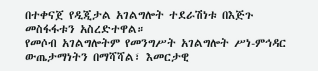በተቀናጀ የዲጂታል አገልግሎት ተደራሽነቱ በእጅጉ መስፋፋቱን አስረድተዋል።
የመሶብ አገልግሎትም የመንግሥት አገልግሎት ሥነ-ምኅዳር ውጤታማነትን በማሻሻል፣ እመርታዊ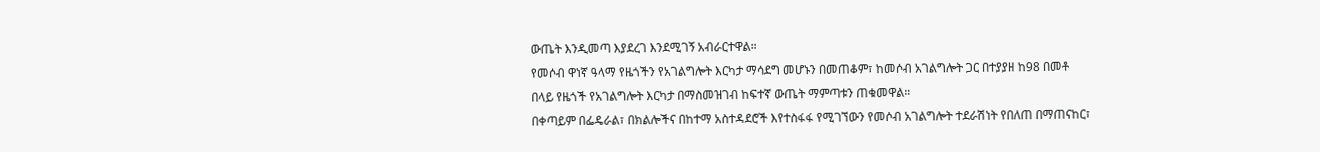ውጤት እንዲመጣ እያደረገ እንደሚገኝ አብራርተዋል።
የመሶብ ዋነኛ ዓላማ የዜጎችን የአገልግሎት እርካታ ማሳደግ መሆኑን በመጠቆም፣ ከመሶብ አገልግሎት ጋር በተያያዘ ከ98 በመቶ በላይ የዜጎች የአገልግሎት እርካታ በማስመዝገብ ከፍተኛ ውጤት ማምጣቱን ጠቁመዋል።
በቀጣይም በፌዴራል፣ በክልሎችና በከተማ አስተዳደሮች እየተስፋፋ የሚገኘውን የመሶብ አገልግሎት ተደራሽነት የበለጠ በማጠናከር፣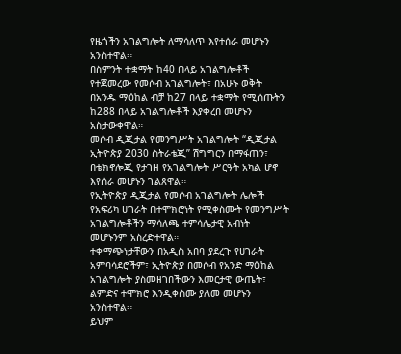የዜጎችን አገልግሎት ለማሳለጥ እየተሰራ መሆኑን አንስተዋል።
በስምንት ተቋማት ከ40 በላይ አገልግሎቶች የተጀመረው የመሶብ አገልግሎት፣ በአሁኑ ወቅት በአንዱ ማዕከል ብቻ ከ27 በላይ ተቋማት የሚሰጡትን ከ288 በላይ አገልግሎቶች እያቀረበ መሆኑን አስታውቀዋል።
መሶብ ዲጂታል የመንግሥት አገልግሎት “ዲጂታል ኢትዮጵያ 2030 ስትራቴጂ” ሽግግርን በማፋጠን፣ በቴክኖሎጂ የታገዘ የአገልግሎት ሥርዓት አካል ሆኖ እየሰራ መሆኑን ገልጸዋል።
የኢትዮጵያ ዲጂታል የመሶብ አገልግሎት ሌሎች የአፍሪካ ሀገራት በተሞክሮነት የሚቀስሙት የመንግሥት አገልግሎቶችን ማሳለጫ ተምሳሌታዊ አብነት መሆኑንም አስረድተዋል።
ተቀማጭነታቸውን በአዲስ አበባ ያደረጉ የሀገራት አምባሳደሮችም፣ ኢትዮጵያ በመሶብ የአንድ ማዕከል አገልግሎት ያስመዘገበችውን እመርታዊ ውጤት፣ ልምድና ተሞክሮ እንዲቀስሙ ያለመ መሆኑን አንስተዋል።
ይህም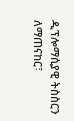ዲፕሎማሲያዊ ትስስርን ለማጠናከር፣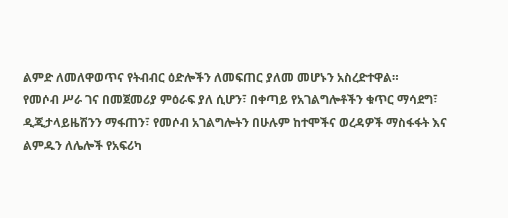ልምድ ለመለዋወጥና የትብብር ዕድሎችን ለመፍጠር ያለመ መሆኑን አስረድተዋል።
የመሶብ ሥራ ገና በመጀመሪያ ምዕራፍ ያለ ሲሆን፣ በቀጣይ የአገልግሎቶችን ቁጥር ማሳደግ፣ ዲጂታላይዜሽንን ማፋጠን፣ የመሶብ አገልግሎትን በሁሉም ከተሞችና ወረዳዎች ማስፋፋት እና ልምዱን ለሌሎች የአፍሪካ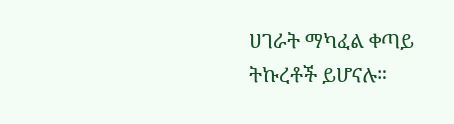ሀገራት ማካፈል ቀጣይ ትኩረቶች ይሆናሉ።